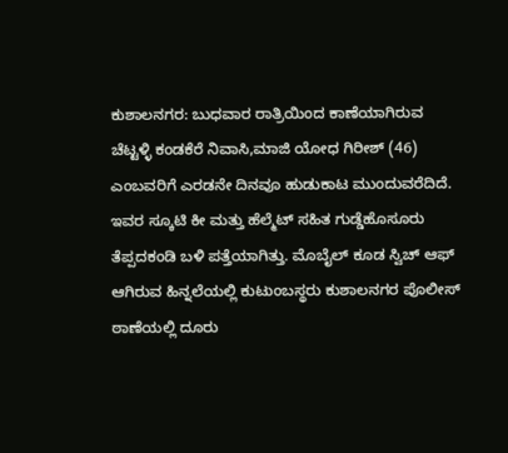ಕುಶಾಲನಗರ: ಬುಧವಾರ ರಾತ್ರಿಯಿಂದ ಕಾಣೆಯಾಗಿರುವ
ಚೆಟ್ಟಳ್ಳಿ ಕಂಡಕೆರೆ ನಿವಾಸಿ,ಮಾಜಿ ಯೋಧ ಗಿರೀಶ್ (46) ಎಂಬವರಿಗೆ ಎರಡನೇ ದಿನವೂ ಹುಡುಕಾಟ ಮುಂದುವರೆದಿದೆ. ಇವರ ಸ್ಕೂಟಿ ಕೀ ಮತ್ತು ಹೆಲ್ಮೆಟ್ ಸಹಿತ ಗುಡ್ಡೆಹೊಸೂರು ತೆಪ್ಪದಕಂಡಿ ಬಳಿ ಪತ್ತೆಯಾಗಿತ್ತು. ಮೊಬೈಲ್ ಕೂಡ ಸ್ವಿಚ್ ಆಫ್ ಆಗಿರುವ ಹಿನ್ನಲೆಯಲ್ಲಿ ಕುಟುಂಬಸ್ಥರು ಕುಶಾಲನಗರ ಪೊಲೀಸ್ ಠಾಣೆಯಲ್ಲಿ ದೂರು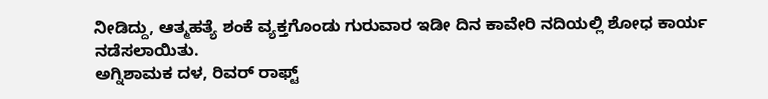ನೀಡಿದ್ದು, ಆತ್ಮಹತ್ಯೆ ಶಂಕೆ ವ್ಯಕ್ತಗೊಂಡು ಗುರುವಾರ ಇಡೀ ದಿನ ಕಾವೇರಿ ನದಿಯಲ್ಲಿ ಶೋಧ ಕಾರ್ಯ ನಡೆಸಲಾಯಿತು.
ಅಗ್ನಿಶಾಮಕ ದಳ, ರಿವರ್ ರಾಫ್ಟ್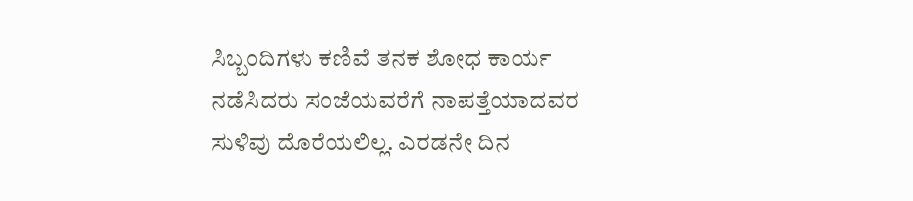ಸಿಬ್ಬಂದಿಗಳು ಕಣಿವೆ ತನಕ ಶೋಧ ಕಾರ್ಯ ನಡೆಸಿದರು ಸಂಜೆಯವರೆಗೆ ನಾಪತ್ತೆಯಾದವರ ಸುಳಿವು ದೊರೆಯಲಿಲ್ಲ. ಎರಡನೇ ದಿನ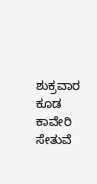ಶುಕ್ರವಾರ ಕೂಡ ಕಾವೇರಿ ಸೇತುವೆ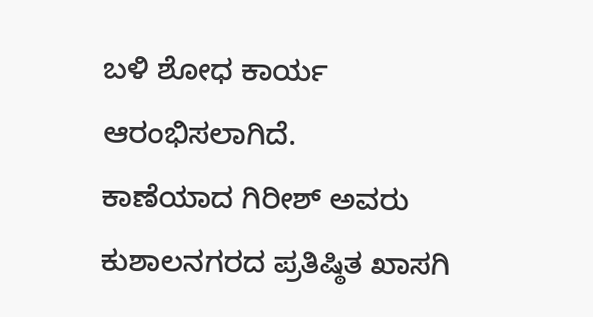ಬಳಿ ಶೋಧ ಕಾರ್ಯ ಆರಂಭಿಸಲಾಗಿದೆ.
ಕಾಣೆಯಾದ ಗಿರೀಶ್ ಅವರು ಕುಶಾಲನಗರದ ಪ್ರತಿಷ್ಠಿತ ಖಾಸಗಿ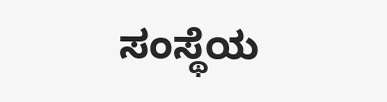ಸಂಸ್ಥೆಯ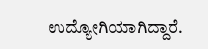ಉದ್ಯೋಗಿಯಾಗಿದ್ದಾರೆ.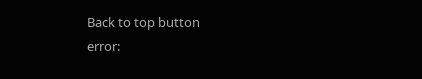Back to top button
error: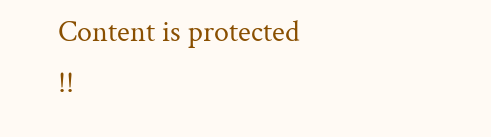Content is protected !!